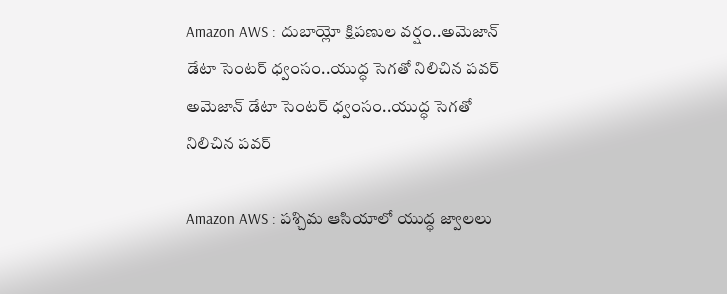Amazon AWS : దుబాయ్లో క్షిపణుల వర్షం..అమెజాన్ డేటా సెంటర్ ధ్వంసం..యుద్ధ సెగతో నిలిచిన పవర్
అమెజాన్ డేటా సెంటర్ ధ్వంసం..యుద్ధ సెగతో నిలిచిన పవర్

Amazon AWS : పశ్చిమ ఆసియాలో యుద్ధ జ్వాలలు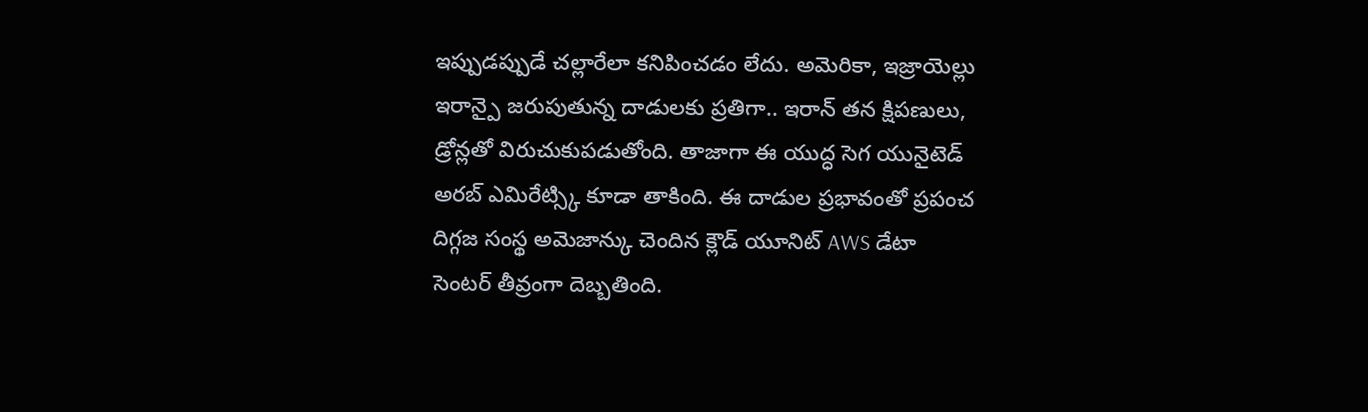ఇప్పుడప్పుడే చల్లారేలా కనిపించడం లేదు. అమెరికా, ఇజ్రాయెల్లు ఇరాన్పై జరుపుతున్న దాడులకు ప్రతిగా.. ఇరాన్ తన క్షిపణులు, డ్రోన్లతో విరుచుకుపడుతోంది. తాజాగా ఈ యుద్ధ సెగ యునైటెడ్ అరబ్ ఎమిరేట్స్కి కూడా తాకింది. ఈ దాడుల ప్రభావంతో ప్రపంచ దిగ్గజ సంస్థ అమెజాన్కు చెందిన క్లౌడ్ యూనిట్ AWS డేటా సెంటర్ తీవ్రంగా దెబ్బతింది.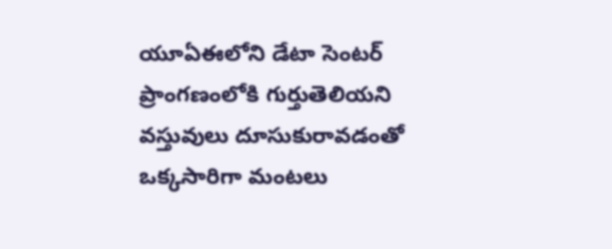యూఏఈలోని డేటా సెంటర్ ప్రాంగణంలోకి గుర్తుతెలియని వస్తువులు దూసుకురావడంతో ఒక్కసారిగా మంటలు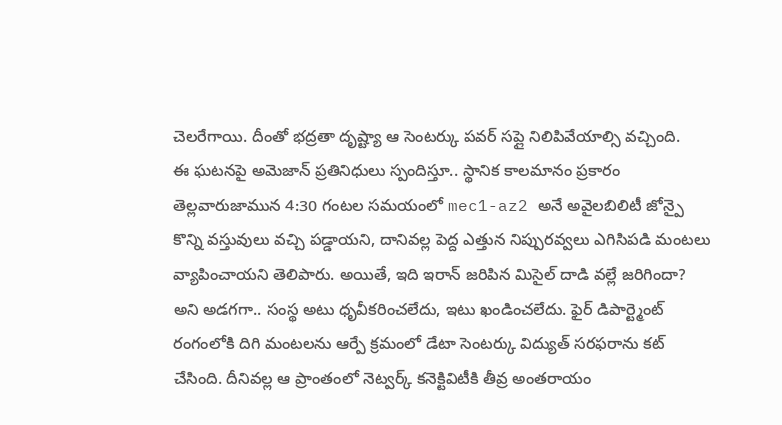చెలరేగాయి. దీంతో భద్రతా దృష్ట్యా ఆ సెంటర్కు పవర్ సప్లై నిలిపివేయాల్సి వచ్చింది.
ఈ ఘటనపై అమెజాన్ ప్రతినిధులు స్పందిస్తూ.. స్థానిక కాలమానం ప్రకారం తెల్లవారుజామున 4:30 గంటల సమయంలో mec1-az2 అనే అవైలబిలిటీ జోన్పై కొన్ని వస్తువులు వచ్చి పడ్డాయని, దానివల్ల పెద్ద ఎత్తున నిప్పురవ్వలు ఎగిసిపడి మంటలు వ్యాపించాయని తెలిపారు. అయితే, ఇది ఇరాన్ జరిపిన మిసైల్ దాడి వల్లే జరిగిందా? అని అడగగా.. సంస్థ అటు ధృవీకరించలేదు, ఇటు ఖండించలేదు. ఫైర్ డిపార్ట్మెంట్ రంగంలోకి దిగి మంటలను ఆర్పే క్రమంలో డేటా సెంటర్కు విద్యుత్ సరఫరాను కట్ చేసింది. దీనివల్ల ఆ ప్రాంతంలో నెట్వర్క్ కనెక్టివిటీకి తీవ్ర అంతరాయం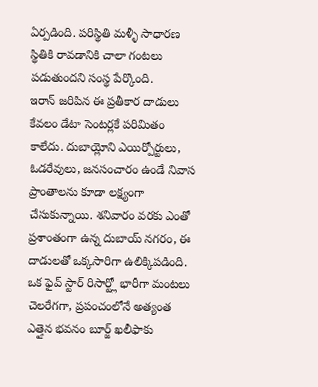ఏర్పడింది. పరిస్థితి మళ్ళీ సాధారణ స్థితికి రావడానికి చాలా గంటలు పడుతుందని సంస్థ పేర్కొంది.
ఇరాన్ జరిపిన ఈ ప్రతీకార దాడులు కేవలం డేటా సెంటర్లకే పరిమితం కాలేదు. దుబాయ్లోని ఎయిర్పోర్టులు, ఓడరేవులు, జనసంచారం ఉండే నివాస ప్రాంతాలను కూడా లక్ష్యంగా చేసుకున్నాయి. శనివారం వరకు ఎంతో ప్రశాంతంగా ఉన్న దుబాయ్ నగరం, ఈ దాడులతో ఒక్కసారిగా ఉలిక్కిపడింది. ఒక ఫైవ్ స్టార్ రిసార్ట్లో భారీగా మంటలు చెలరేగగా, ప్రపంచంలోనే అత్యంత ఎత్తైన భవనం బూర్జ్ ఖలీఫాకు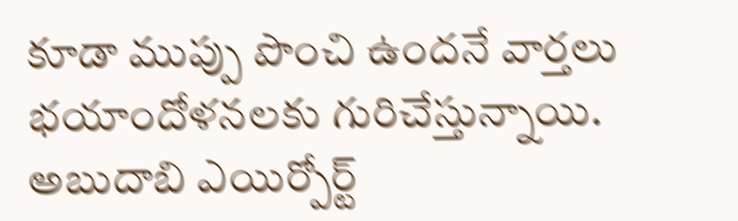కూడా ముప్పు పొంచి ఉందనే వార్తలు భయాందోళనలకు గురిచేస్తున్నాయి. అబుదాబి ఎయిర్పోర్ట్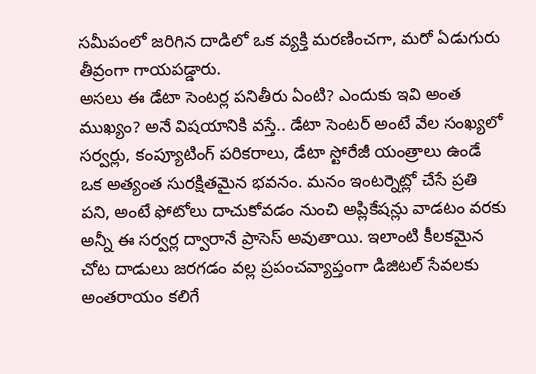సమీపంలో జరిగిన దాడిలో ఒక వ్యక్తి మరణించగా, మరో ఏడుగురు తీవ్రంగా గాయపడ్డారు.
అసలు ఈ డేటా సెంటర్ల పనితీరు ఏంటి? ఎందుకు ఇవి అంత ముఖ్యం? అనే విషయానికి వస్తే.. డేటా సెంటర్ అంటే వేల సంఖ్యలో సర్వర్లు, కంప్యూటింగ్ పరికరాలు, డేటా స్టోరేజీ యంత్రాలు ఉండే ఒక అత్యంత సురక్షితమైన భవనం. మనం ఇంటర్నెట్లో చేసే ప్రతి పని, అంటే ఫోటోలు దాచుకోవడం నుంచి అప్లికేషన్లు వాడటం వరకు అన్నీ ఈ సర్వర్ల ద్వారానే ప్రాసెస్ అవుతాయి. ఇలాంటి కీలకమైన చోట దాడులు జరగడం వల్ల ప్రపంచవ్యాప్తంగా డిజిటల్ సేవలకు అంతరాయం కలిగే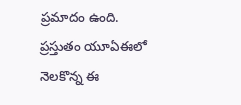ప్రమాదం ఉంది. ప్రస్తుతం యూఏఈలో నెలకొన్న ఈ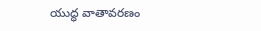యుద్ధ వాతావరణం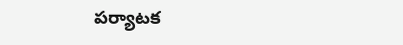పర్యాటక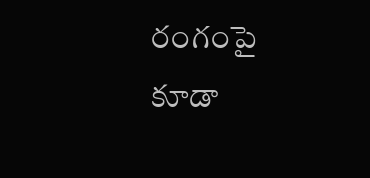రంగంపై కూడా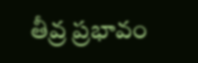తీవ్ర ప్రభావం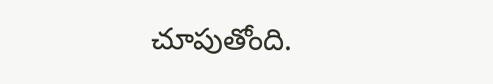చూపుతోంది.